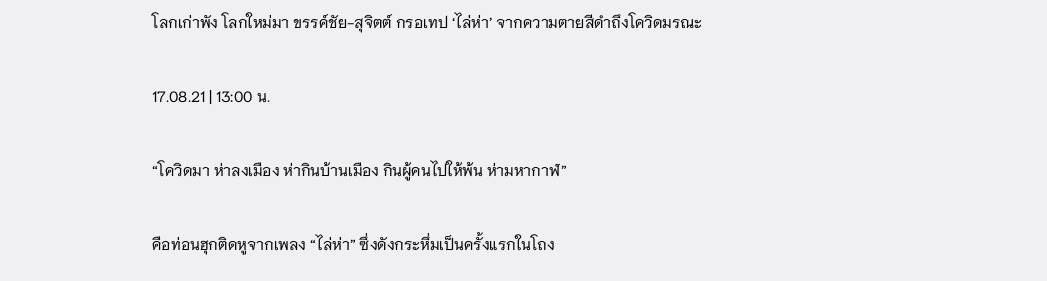โลกเก่าพัง โลกใหม่มา ขรรค์ชัย-สุจิตต์ กรอเทป ‘ไล่ห่า’ จากความตายสีดำถึงโควิดมรณะ

17.08.21 | 13:00 น.

“โควิดมา ห่าลงเมือง ห่ากินบ้านเมือง กินผู้คนไปให้พ้น ห่ามหากาฬ”

คือท่อนฮุกติดหูจากเพลง “ไล่ห่า” ซึ่งดังกระหึ่มเป็นครั้งแรกในโถง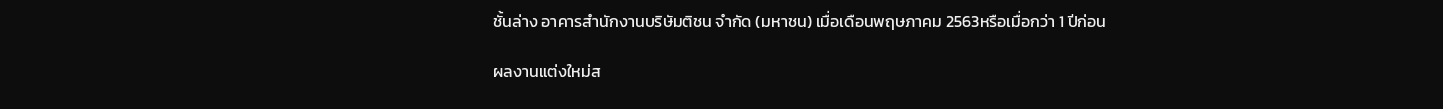ชั้นล่าง อาคารสำนักงานบริษัมติชน จำกัด (มหาชน) เมื่อเดือนพฤษภาคม 2563หรือเมื่อกว่า 1 ปีก่อน

ผลงานแต่งใหม่ส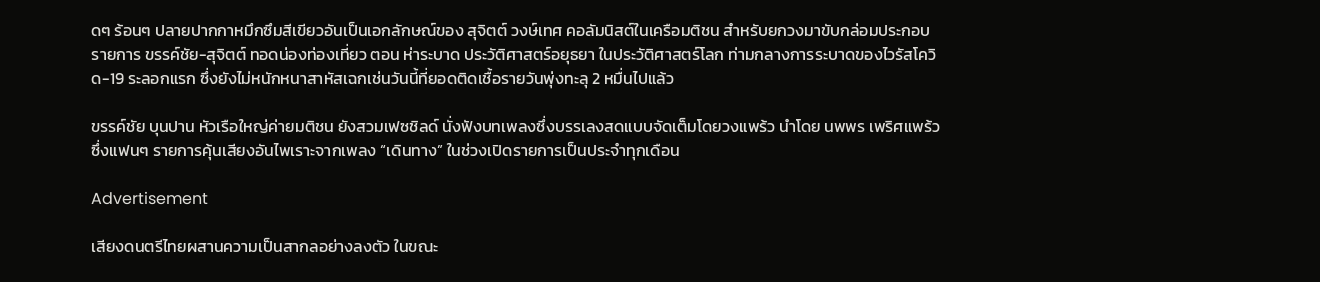ดๆ ร้อนๆ ปลายปากกาหมึกซึมสีเขียวอันเป็นเอกลักษณ์ของ สุจิตต์ วงษ์เทศ คอลัมนิสต์ในเครือมติชน สำหรับยกวงมาขับกล่อมประกอบรายการ ขรรค์ชัย-สุจิตต์ ทอดน่องท่องเที่ยว ตอน ห่าระบาด ประวัติศาสตร์อยุธยา ในประวัติศาสตร์โลก ท่ามกลางการระบาดของไวรัสโควิด-19 ระลอกแรก ซึ่งยังไม่หนักหนาสาหัสเฉกเช่นวันนี้ที่ยอดติดเชื้อรายวันพุ่งทะลุ 2 หมื่นไปแล้ว

ขรรค์ชัย บุนปาน หัวเรือใหญ่ค่ายมติชน ยังสวมเฟซชิลด์ นั่งฟังบทเพลงซึ่งบรรเลงสดแบบจัดเต็มโดยวงแพร้ว นำโดย นพพร เพริศแพร้ว ซึ่งแฟนๆ รายการคุ้นเสียงอันไพเราะจากเพลง “เดินทาง” ในช่วงเปิดรายการเป็นประจำทุกเดือน

Advertisement

เสียงดนตรีไทยผสานความเป็นสากลอย่างลงตัว ในขณะ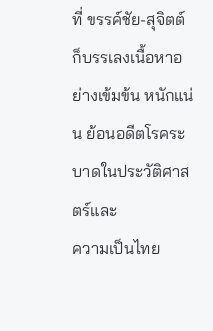ที่ ขรรค์ชัย-สุจิตต์ ก็บรรเลงเนื้อหาอย่างเข้มข้น หนักแน่น ย้อนอดีตโรคระบาดในประวัติศาสตร์และ
ความเป็นไทย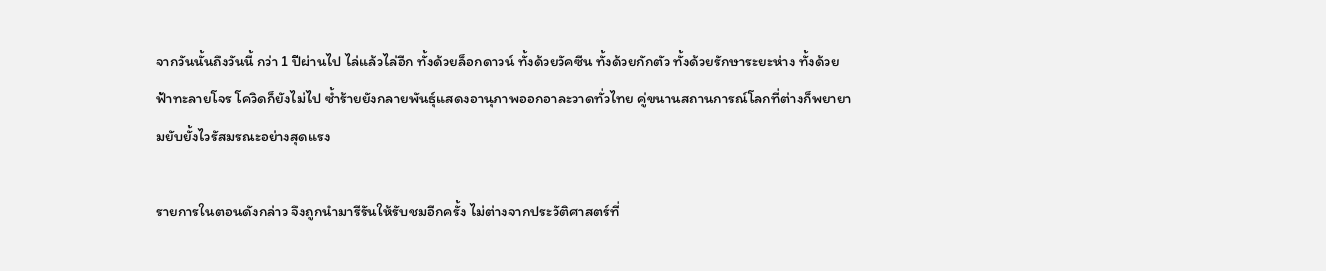จากวันนั้นถึงวันนี้ กว่า 1 ปีผ่านไป ไล่แล้วไล่อีก ทั้งด้วยล็อกดาวน์ ทั้งด้วยวัคซีน ทั้งด้วยกักตัว ทั้งด้วยรักษาระยะห่าง ทั้งด้วยฟ้าทะลายโจร โควิดก็ยังไม่ไป ซ้ำร้ายยังกลายพันธุ์แสดงอานุภาพออกอาละวาดทั่วไทย คู่ขนานสถานการณ์โลกที่ต่างก็พยายามยับยั้งไวรัสมรณะอย่างสุดแรง

รายการในตอนดังกล่าว จึงถูกนำมารีรันให้รับชมอีกครั้ง ไม่ต่างจากประวัติศาสตร์ที่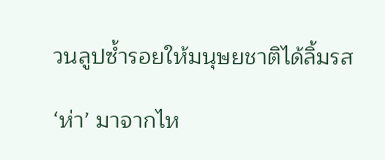วนลูปซ้ำรอยให้มนุษยชาติได้ลิ้มรส

‘ห่า’ มาจากไห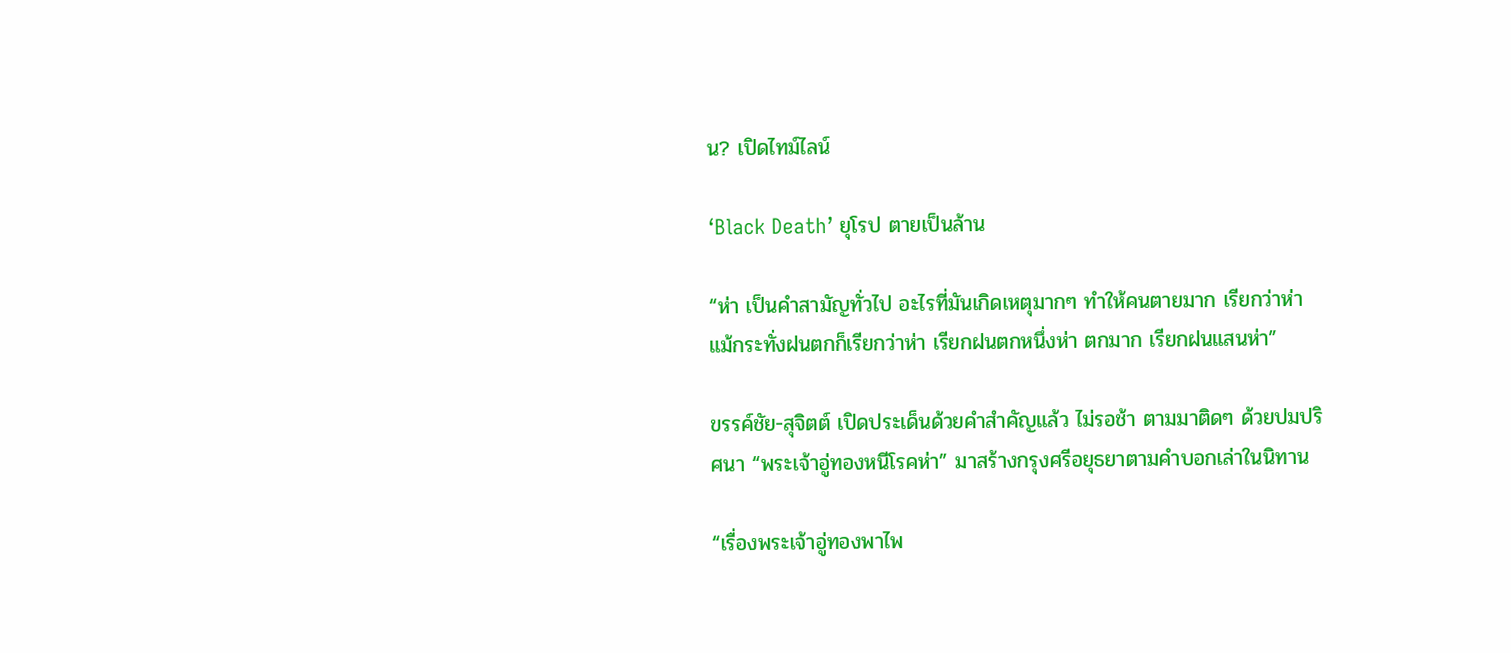น? เปิดไทม์ไลน์

‘Black Death’ ยุโรป ตายเป็นล้าน

“ห่า เป็นคำสามัญทั่วไป อะไรที่มันเกิดเหตุมากๆ ทำให้คนตายมาก เรียกว่าห่า แม้กระทั่งฝนตกก็เรียกว่าห่า เรียกฝนตกหนึ่งห่า ตกมาก เรียกฝนแสนห่า”

ขรรค์ชัย-สุจิตต์ เปิดประเด็นด้วยคำสำคัญแล้ว ไม่รอช้า ตามมาติดๆ ด้วยปมปริศนา “พระเจ้าอู่ทองหนีโรคห่า” มาสร้างกรุงศรีอยุธยาตามคำบอกเล่าในนิทาน

“เรื่องพระเจ้าอู่ทองพาไพ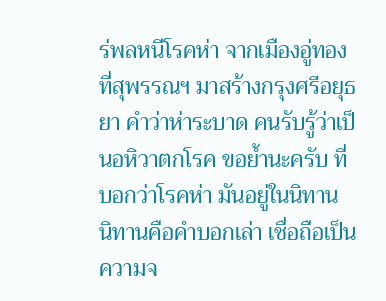ร่พลหนีโรคห่า จากเมืองอู่ทองที่สุพรรณฯ มาสร้างกรุงศรีอยุธยา คำว่าห่าระบาด คนรับรู้ว่าเป็นอหิวาตกโรค ขอย้ำนะครับ ที่บอกว่าโรคห่า มันอยู่ในนิทาน นิทานคือคำบอกเล่า เชื่อถือเป็นความจ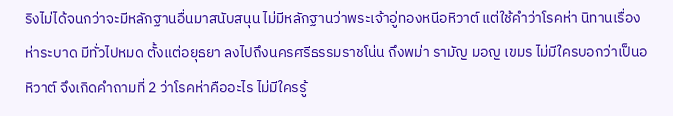ริงไม่ได้จนกว่าจะมีหลักฐานอื่นมาสนับสนุน ไม่มีหลักฐานว่าพระเจ้าอู่ทองหนีอหิวาต์ แต่ใช้คำว่าโรคห่า นิทานเรื่องห่าระบาด มีทั่วไปหมด ตั้งแต่อยุธยา ลงไปถึงนครศรีธรรมราชโน่น ถึงพม่า รามัญ มอญ เขมร ไม่มีใครบอกว่าเป็นอหิวาต์ จึงเกิดคำถามที่ 2 ว่าโรคห่าคืออะไร ไม่มีใครรู้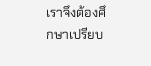เราจึงต้องศึกษาเปรียบ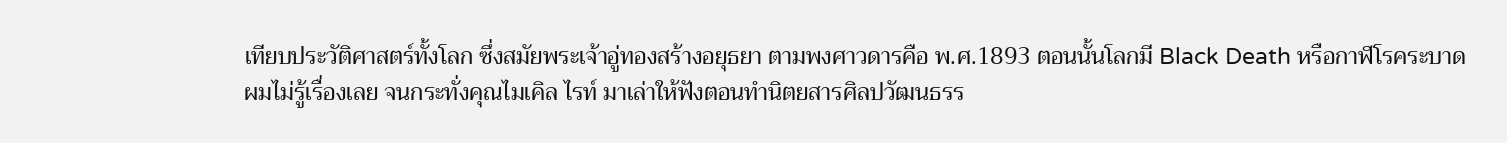เทียบประวัติศาสตร์ทั้งโลก ซึ่งสมัยพระเจ้าอู่ทองสร้างอยุธยา ตามพงศาวดารคือ พ.ศ.1893 ตอนนั้นโลกมี Black Death หรือกาฬโรคระบาด ผมไม่รู้เรื่องเลย จนกระทั่งคุณไมเคิล ไรท์ มาเล่าให้ฟังตอนทำนิตยสารศิลปวัฒนธรร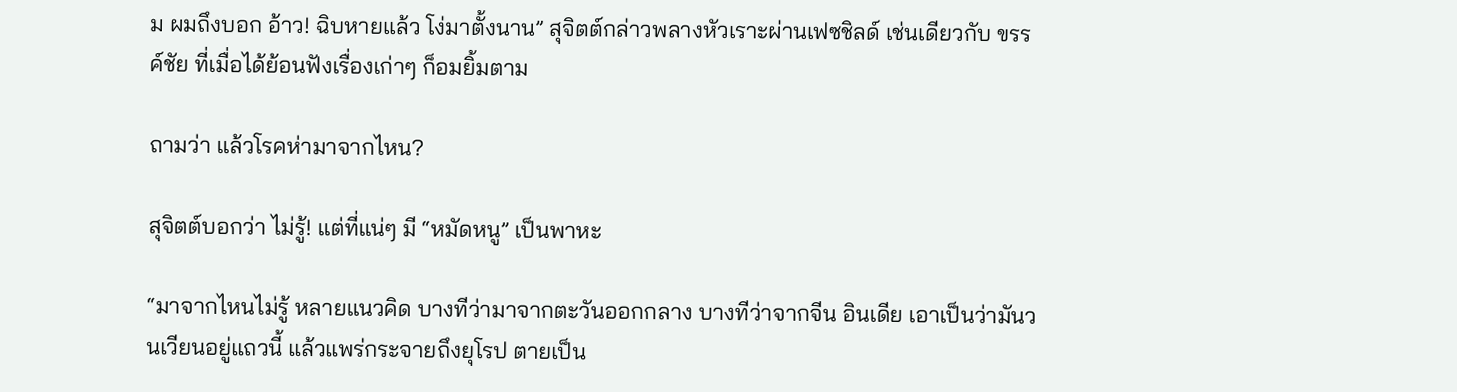ม ผมถึงบอก อ้าว! ฉิบหายแล้ว โง่มาตั้งนาน” สุจิตต์กล่าวพลางหัวเราะผ่านเฟซชิลด์ เช่นเดียวกับ ขรรค์ชัย ที่เมื่อได้ย้อนฟังเรื่องเก่าๆ ก็อมยิ้มตาม

ถามว่า แล้วโรคห่ามาจากไหน?

สุจิตต์บอกว่า ไม่รู้! แต่ที่แน่ๆ มี “หมัดหนู” เป็นพาหะ

“มาจากไหนไม่รู้ หลายแนวคิด บางทีว่ามาจากตะวันออกกลาง บางทีว่าจากจีน อินเดีย เอาเป็นว่ามันวนเวียนอยู่แถวนี้ แล้วแพร่กระจายถึงยุโรป ตายเป็น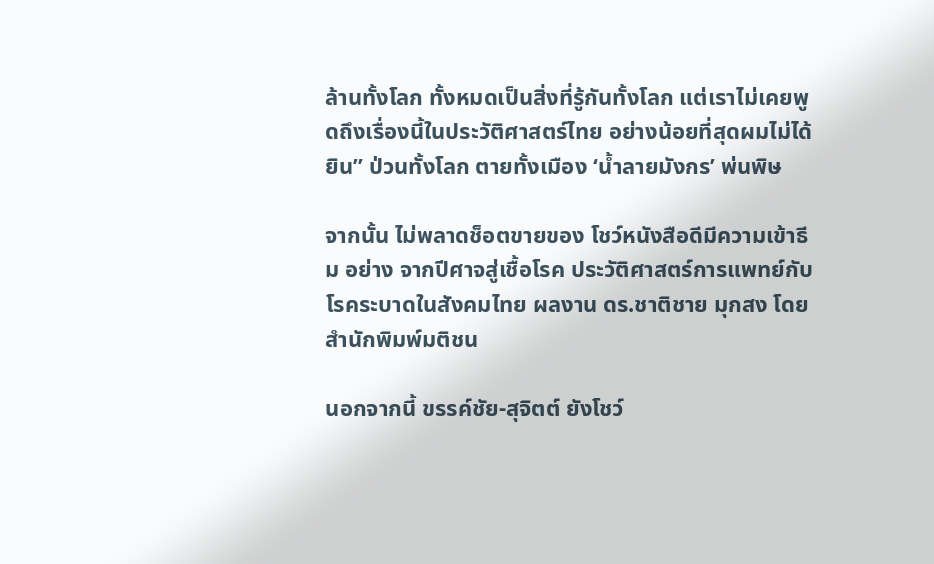ล้านทั้งโลก ทั้งหมดเป็นสิ่งที่รู้กันทั้งโลก แต่เราไม่เคยพูดถึงเรื่องนี้ในประวัติศาสตร์ไทย อย่างน้อยที่สุดผมไม่ได้ยิน” ป่วนทั้งโลก ตายทั้งเมือง ‘น้ำลายมังกร’ พ่นพิษ

จากนั้น ไม่พลาดช็อตขายของ โชว์หนังสือดีมีความเข้าธีม อย่าง จากปีศาจสู่เชื้อโรค ประวัติศาสตร์การแพทย์กับโรคระบาดในสังคมไทย ผลงาน ดร.ชาติชาย มุกสง โดยสำนักพิมพ์มติชน

นอกจากนี้ ขรรค์ชัย-สุจิตต์ ยังโชว์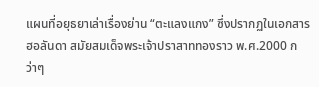แผนที่อยุธยาเล่าเรื่องย่าน “ตะแลงแกง” ซึ่งปรากฏในเอกสารฮอลันดา สมัยสมเด็จพระเจ้าปราสาททองราว พ.ศ.2000 กว่าๆ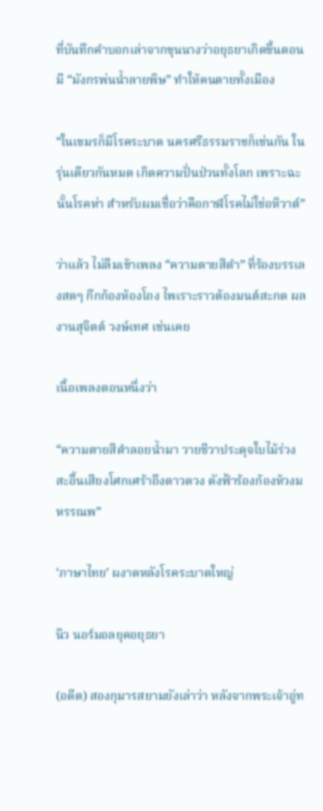ที่บันทึกคำบอกเล่าจากขุนนางว่าอยุธยาเกิดขึ้นตอนมี “มังกรพ่นน้ำลายพิษ” ทำให้คนตายทั้งเมือง

“ในเขมรก็มีโรคระบาด นครศรีธรรมราชก็เช่นกัน ในรุ่นเดียวกันหมด เกิดความปั่นป่วนทั้งโลก เพราะฉะนั้นโรคห่า สำหรับผมเชื่อว่าคือกาฬโรคไม่ใช่อหิวาต์”

ว่าแล้ว ไม่ลืมเข้าเพลง “ความตายสีดำ” ที่ร้องบรรเลงสดๆ กึกก้องห้องโถง ไพเราะราวต้องมนต์สะกด ผลงานสุจิตต์ วงษ์เทศ เช่นเคย

เนื้อเพลงตอนหนึ่งว่า

“ความตายสีดำลอยน้ำมา วายชีวาประดุจใบไม้ร่วงสะอื้นเสียงโศกเศร้าถึงดาวดวง ดังฟ้าร้องก้องห้วงมหรรณพ”

‘ภาษาไทย’ ผงาดหลังโรคระบาดใหญ่

นิว นอร์มอลยุคอยุธยา

(อดีต) สองกุมารสยามยังเล่าว่า หลังจากพระเจ้าอู่ท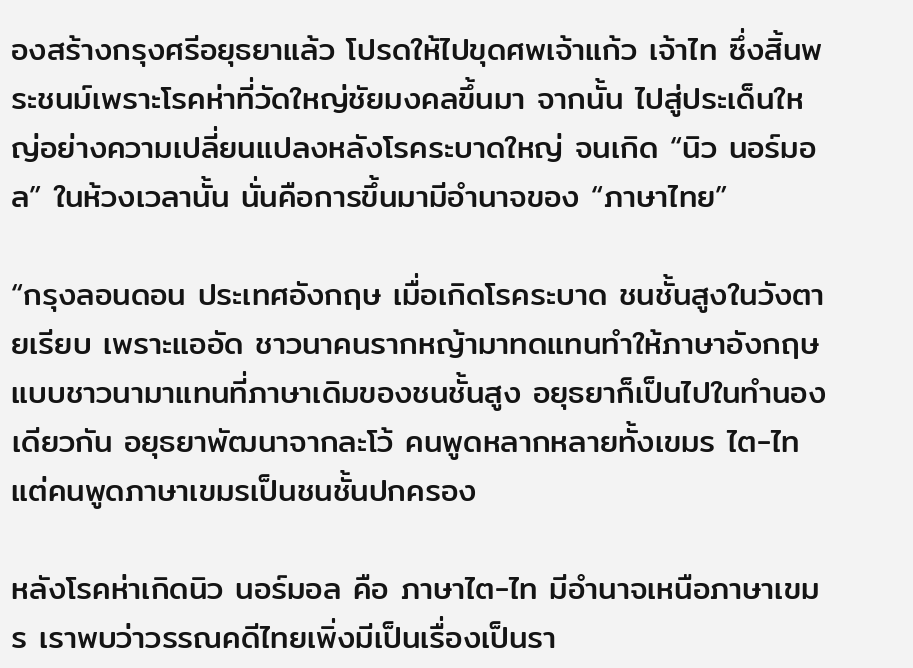องสร้างกรุงศรีอยุธยาแล้ว โปรดให้ไปขุดศพเจ้าแก้ว เจ้าไท ซึ่งสิ้นพระชนม์เพราะโรคห่าที่วัดใหญ่ชัยมงคลขึ้นมา จากนั้น ไปสู่ประเด็นใหญ่อย่างความเปลี่ยนแปลงหลังโรคระบาดใหญ่ จนเกิด “นิว นอร์มอล” ในห้วงเวลานั้น นั่นคือการขึ้นมามีอำนาจของ “ภาษาไทย”

“กรุงลอนดอน ประเทศอังกฤษ เมื่อเกิดโรคระบาด ชนชั้นสูงในวังตายเรียบ เพราะแออัด ชาวนาคนรากหญ้ามาทดแทนทำให้ภาษาอังกฤษแบบชาวนามาแทนที่ภาษาเดิมของชนชั้นสูง อยุธยาก็เป็นไปในทำนองเดียวกัน อยุธยาพัฒนาจากละโว้ คนพูดหลากหลายทั้งเขมร ไต-ไท แต่คนพูดภาษาเขมรเป็นชนชั้นปกครอง

หลังโรคห่าเกิดนิว นอร์มอล คือ ภาษาไต-ไท มีอำนาจเหนือภาษาเขมร เราพบว่าวรรณคดีไทยเพิ่งมีเป็นเรื่องเป็นรา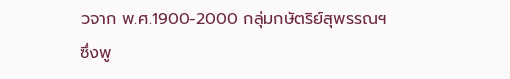วจาก พ.ศ.1900-2000 กลุ่มกษัตริย์สุพรรณฯ ซึ่งพู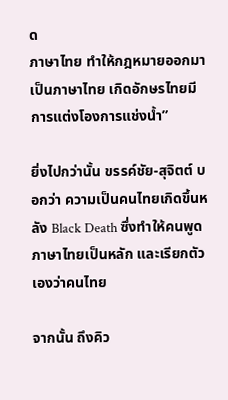ด
ภาษาไทย ทำให้กฎหมายออกมาเป็นภาษาไทย เกิดอักษรไทยมีการแต่งโองการแช่งน้ำ”

ยิ่งไปกว่านั้น ขรรค์ชัย-สุจิตต์ บอกว่า ความเป็นคนไทยเกิดขึ้นหลัง Black Death ซึ่งทำให้คนพูดภาษาไทยเป็นหลัก และเรียกตัวเองว่าคนไทย

จากนั้น ถึงคิว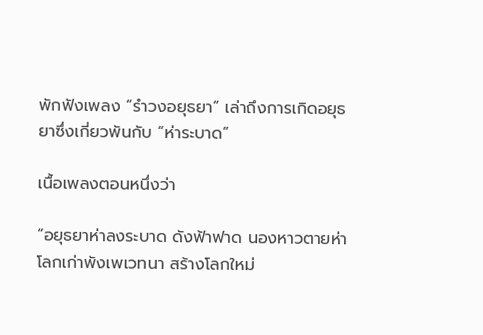พักฟังเพลง “รำวงอยุธยา” เล่าถึงการเกิดอยุธยาซึ่งเกี่ยวพันกับ “ห่าระบาด”

เนื้อเพลงตอนหนึ่งว่า

“อยุธยาห่าลงระบาด ดังฟ้าฟาด นองหาวตายห่า โลกเก่าพังเพเวทนา สร้างโลกใหม่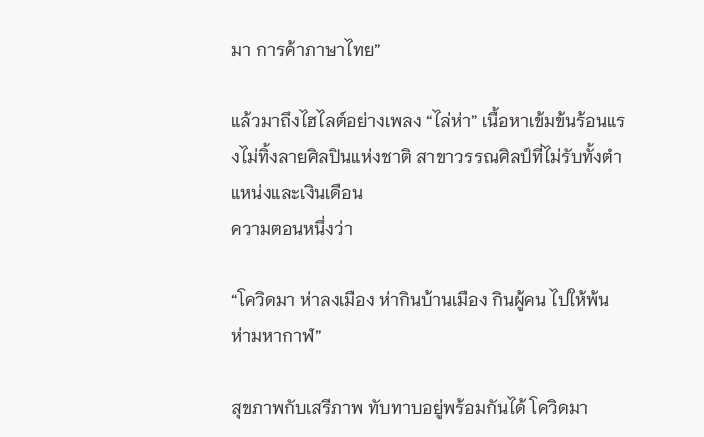มา การค้าภาษาไทย”

แล้วมาถึงไฮไลต์อย่างเพลง “ไล่ห่า” เนื้อหาเข้มข้นร้อนแรงไม่ทิ้งลายศิลปินแห่งชาติ สาขาวรรณศิลป์ที่ไม่รับทั้งตำแหน่งและเงินเดือน
ความตอนหนึ่งว่า

“โควิดมา ห่าลงเมือง ห่ากินบ้านเมือง กินผู้คน ไปให้พ้น ห่ามหากาฬ”

สุขภาพกับเสรีภาพ ทับทาบอยู่พร้อมกันได้ โควิดมา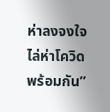ห่าลงจงใจไล่ห่าโควิดพร้อมกัน”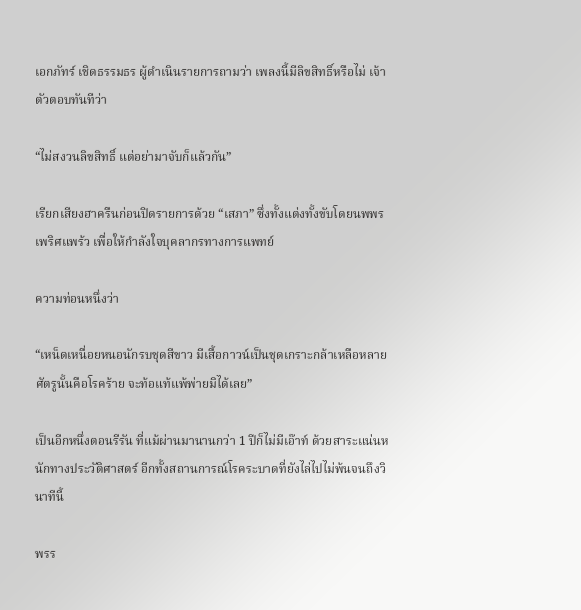เอกภัทร์ เชิดธรรมธร ผู้ดำเนินรายการถามว่า เพลงนี้มีลิขสิทธิ์หรือไม่ เจ้าตัวตอบทันทีว่า

“ไม่สงวนลิขสิทธิ์ แต่อย่ามาจับก็แล้วกัน”

เรียกเสียงฮาครืนก่อนปิดรายการด้วย “เสภา” ซึ่งทั้งแต่งทั้งขับโดยนพพร เพริศแพร้ว เพื่อให้กำลังใจบุคลากรทางการแพทย์

ความท่อนหนึ่งว่า

“เหน็ดเหนื่อยหนอนักรบชุดสีขาว มีเสื้อกาวน์เป็นชุดเกราะกล้าเหลือหลาย ศัตรูนั้นคือโรคร้าย จะท้อแท้แพ้พ่ายมิได้เลย”

เป็นอีกหนึ่งตอนรีรัน ที่แม้ผ่านมานานกว่า 1 ปีก็ไม่มีเอ๊าท์ ด้วยสาระแน่นหนักทางประวัติศาสตร์ อีกทั้งสถานการณ์โรคระบาดที่ยังไล่ไปไม่พ้นจนถึงวินาทีนี้

พรร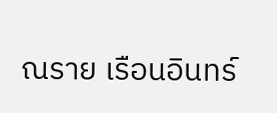ณราย เรือนอินทร์